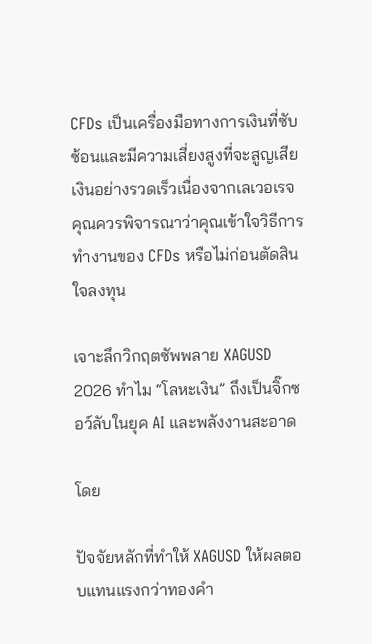CFDs เป็นเครื่องมือทางการเงินที่ซับซ้อนและมีความเสี่ยงสูงที่จะสูญเสียเงินอย่างรวดเร็วเนื่องจากเลเวอเรจ คุณควรพิจารณาว่าคุณเข้าใจวิธีการทำงานของ CFDs หรือไม่ก่อนตัดสินใจลงทุน

เจาะลึกวิกฤตซัพพลาย XAGUSD 2026 ทำไม “โลหะเงิน” ถึงเป็นจิ๊กซอว์ลับในยุค AI และพลังงานสะอาด

โดย

ปัจจัยหลักที่ทำให้ XAGUSD ให้ผลตอบแทนแรงกว่าทองคำ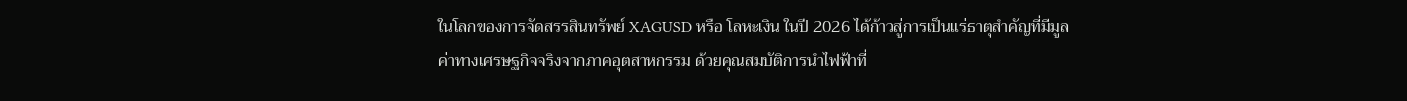ในโลกของการจัดสรรสินทรัพย์ XAGUSD หรือ โลหะเงิน ในปี 2026 ได้ก้าวสู่การเป็นแร่ธาตุสำคัญที่มีมูลค่าทางเศรษฐกิจจริงจากภาคอุตสาหกรรม ด้วยคุณสมบัติการนำไฟฟ้าที่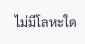ไม่มีโลหะใด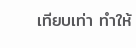เทียบเท่า ทำให้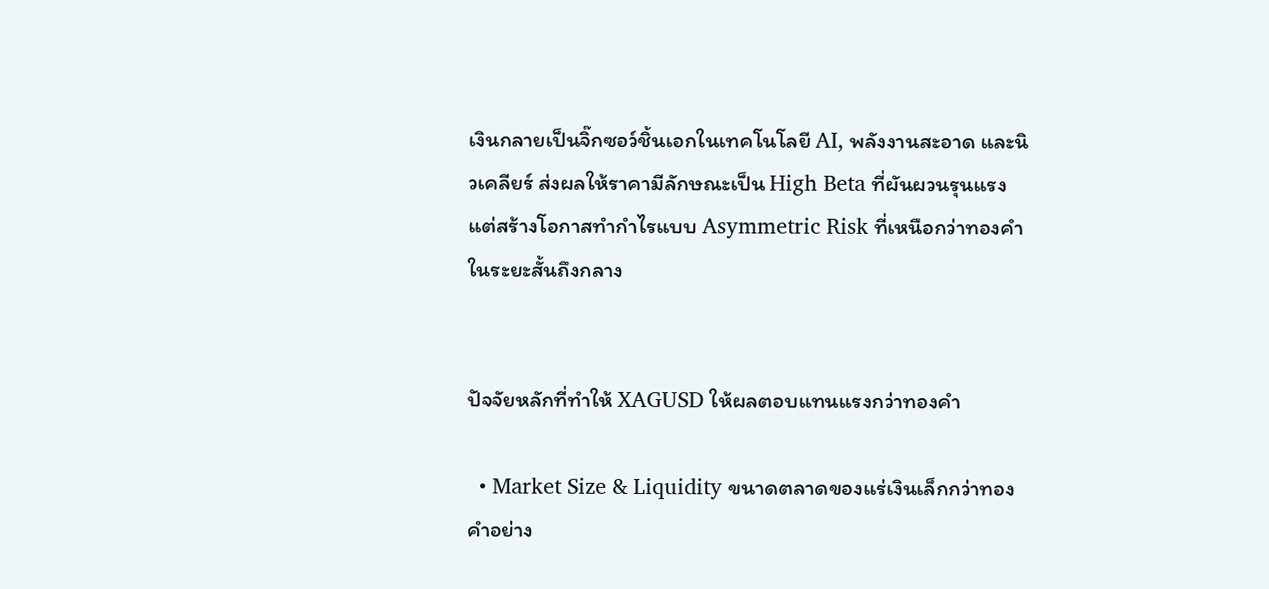เงินกลายเป็นจิ๊กซอว์ชิ้นเอกในเทคโนโลยี AI, พลังงานสะอาด และนิวเคลียร์ ส่งผลให้ราคามีลักษณะเป็น High Beta ที่ผันผวนรุนแรงแต่สร้างโอกาสทำกำไรแบบ Asymmetric Risk ที่เหนือกว่าทองคำในระยะสั้นถึงกลาง


ปัจจัยหลักที่ทำให้ XAGUSD ให้ผลตอบแทนแรงกว่าทองคำ

  • Market Size & Liquidity ขนาดตลาดของแร่เงินเล็กกว่าทองคำอย่าง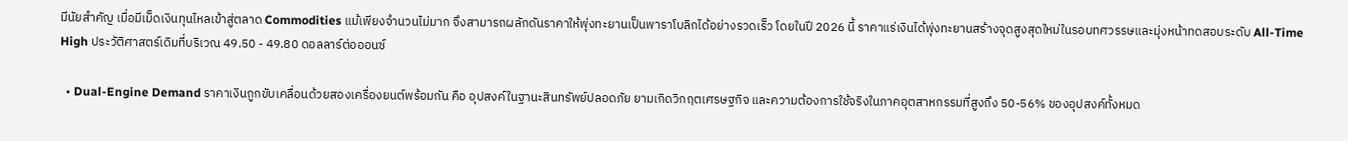มีนัยสำคัญ เมื่อมีเม็ดเงินทุนไหลเข้าสู่ตลาด Commodities แม้เพียงจำนวนไม่มาก จึงสามารถผลักดันราคาให้พุ่งทะยานเป็นพาราโบลิกได้อย่างรวดเร็ว โดยในปี 2026 นี้ ราคาแร่เงินได้พุ่งทะยานสร้างจุดสูงสุดใหม่ในรอบทศวรรษและมุ่งหน้าทดสอบระดับ All-Time High ประวัติศาสตร์เดิมที่บริเวณ 49.50 - 49.80 ดอลลาร์ต่อออนซ์

  • Dual-Engine Demand ราคาเงินถูกขับเคลื่อนด้วยสองเครื่องยนต์พร้อมกัน คือ อุปสงค์ในฐานะสินทรัพย์ปลอดภัย ยามเกิดวิกฤตเศรษฐกิจ และความต้องการใช้จริงในภาคอุตสาหกรรมที่สูงถึง 50-56% ของอุปสงค์ทั้งหมด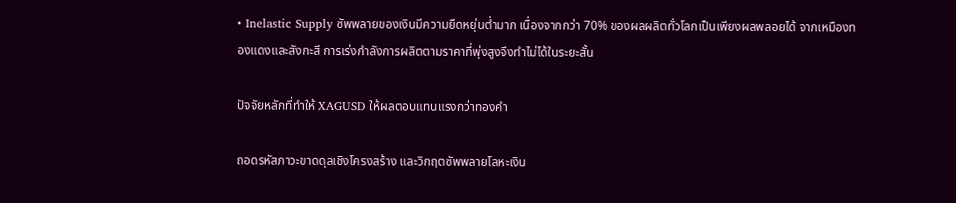• Inelastic Supply ซัพพลายของเงินมีความยืดหยุ่นต่ำมาก เนื่องจากกว่า 70% ของผลผลิตทั่วโลกเป็นเพียงผลพลอยได้ จากเหมืองทองแดงและสังกะสี การเร่งกำลังการผลิตตามราคาที่พุ่งสูงจึงทำไม่ได้ในระยะสั้น

ปัจจัยหลักที่ทำให้ XAGUSD ให้ผลตอบแทนแรงกว่าทองคำ

ถอดรหัสภาวะขาดดุลเชิงโครงสร้าง และวิกฤตซัพพลายโลหะเงิน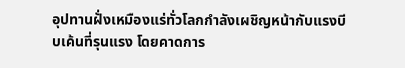อุปทานฝั่งเหมืองแร่ทั่วโลกกำลังเผชิญหน้ากับแรงบีบเค้นที่รุนแรง โดยคาดการ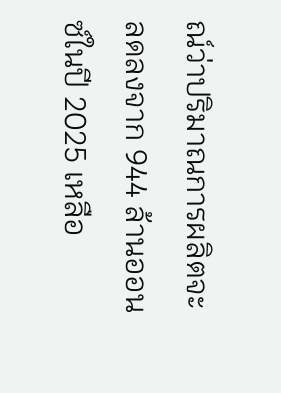ณ์ว่าปริมาณการผลิตจะลดลงจาก 944 ล้านออนซ์ในปี 2025 เหลือ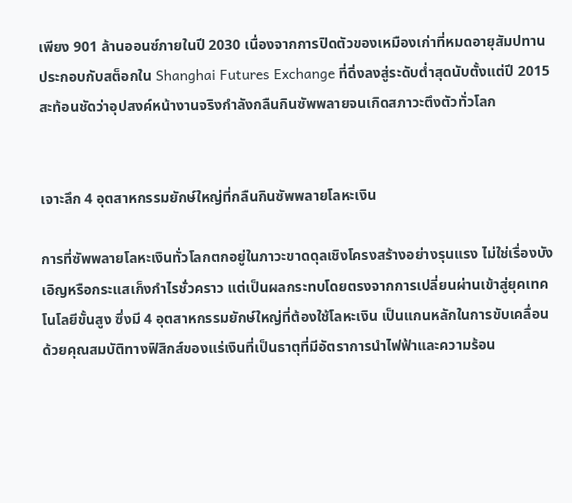เพียง 901 ล้านออนซ์ภายในปี 2030 เนื่องจากการปิดตัวของเหมืองเก่าที่หมดอายุสัมปทาน ประกอบกับสต็อกใน Shanghai Futures Exchange ที่ดิ่งลงสู่ระดับต่ำสุดนับตั้งแต่ปี 2015 สะท้อนชัดว่าอุปสงค์หน้างานจริงกำลังกลืนกินซัพพลายจนเกิดสภาวะตึงตัวทั่วโลก


เจาะลึก 4 อุตสาหกรรมยักษ์ใหญ่ที่กลืนกินซัพพลายโลหะเงิน

การที่ซัพพลายโลหะเงินทั่วโลกตกอยู่ในภาวะขาดดุลเชิงโครงสร้างอย่างรุนแรง ไม่ใช่เรื่องบังเอิญหรือกระแสเก็งกำไรชั่วคราว แต่เป็นผลกระทบโดยตรงจากการเปลี่ยนผ่านเข้าสู่ยุคเทคโนโลยีขั้นสูง ซึ่งมี 4 อุตสาหกรรมยักษ์ใหญ่ที่ต้องใช้โลหะเงิน เป็นแกนหลักในการขับเคลื่อน ด้วยคุณสมบัติทางฟิสิกส์ของแร่เงินที่เป็นธาตุที่มีอัตราการนำไฟฟ้าและความร้อน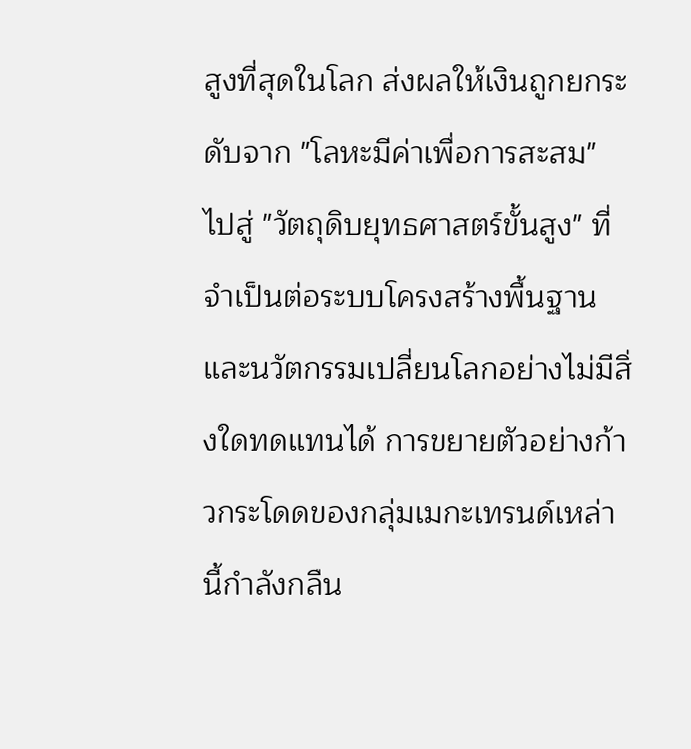สูงที่สุดในโลก ส่งผลให้เงินถูกยกระดับจาก "โลหะมีค่าเพื่อการสะสม" ไปสู่ "วัตถุดิบยุทธศาสตร์ขั้นสูง" ที่จำเป็นต่อระบบโครงสร้างพื้นฐานและนวัตกรรมเปลี่ยนโลกอย่างไม่มีสิ่งใดทดแทนได้ การขยายตัวอย่างก้าวกระโดดของกลุ่มเมกะเทรนด์เหล่านี้กำลังกลืน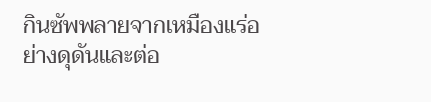กินซัพพลายจากเหมืองแร่อย่างดุดันและต่อ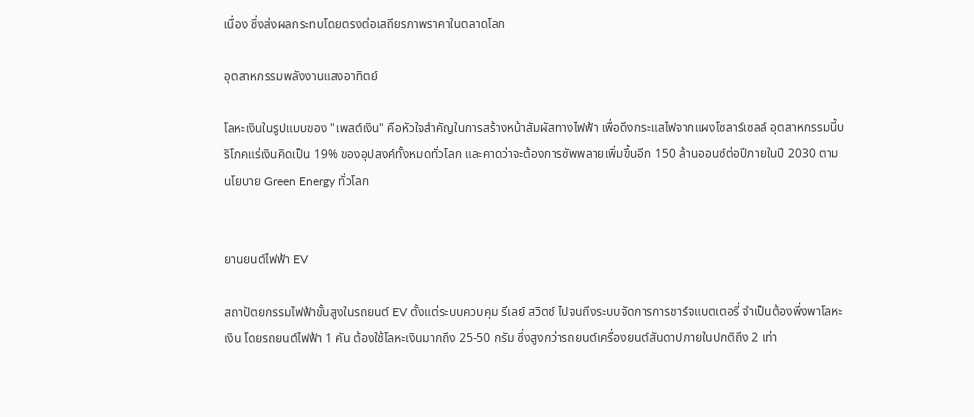เนื่อง ซึ่งส่งผลกระทบโดยตรงต่อเสถียรภาพราคาในตลาดโลก

อุตสาหกรรมพลังงานแสงอาทิตย์

โลหะเงินในรูปแบบของ "เพสต์เงิน" คือหัวใจสำคัญในการสร้างหน้าสัมผัสทางไฟฟ้า เพื่อดึงกระแสไฟจากแผงโซลาร์เซลล์ อุตสาหกรรมนี้บริโภคแร่เงินคิดเป็น 19% ของอุปสงค์ทั้งหมดทั่วโลก และคาดว่าจะต้องการซัพพลายเพิ่มขึ้นอีก 150 ล้านออนซ์ต่อปีภายในปี 2030 ตามนโยบาย Green Energy ทั่วโลก


ยานยนต์ไฟฟ้า EV

สถาปัตยกรรมไฟฟ้าขั้นสูงในรถยนต์ EV ตั้งแต่ระบบควบคุม รีเลย์ สวิตช์ ไปจนถึงระบบจัดการการชาร์จแบตเตอรี่ จำเป็นต้องพึ่งพาโลหะเงิน โดยรถยนต์ไฟฟ้า 1 คัน ต้องใช้โลหะเงินมากถึง 25-50 กรัม ซึ่งสูงกว่ารถยนต์เครื่องยนต์สันดาปภายในปกติถึง 2 เท่า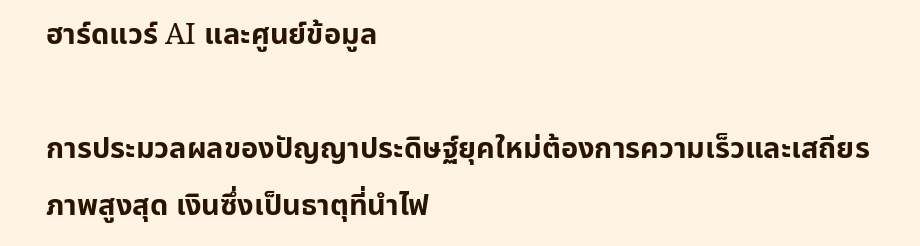ฮาร์ดแวร์ AI และศูนย์ข้อมูล

การประมวลผลของปัญญาประดิษฐ์ยุคใหม่ต้องการความเร็วและเสถียรภาพสูงสุด เงินซึ่งเป็นธาตุที่นำไฟ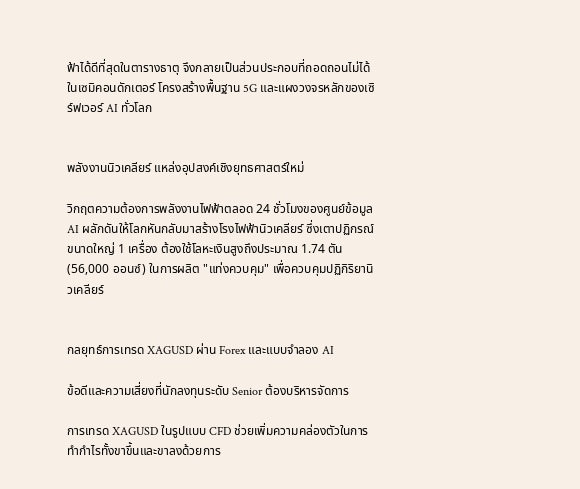ฟ้าได้ดีที่สุดในตารางธาตุ จึงกลายเป็นส่วนประกอบที่ถอดถอนไม่ได้ในเซมิคอนดักเตอร์ โครงสร้างพื้นฐาน 5G และแผงวงจรหลักของเซิร์ฟเวอร์ AI ทั่วโลก


พลังงานนิวเคลียร์ แหล่งอุปสงค์เชิงยุทธศาสตร์ใหม่

วิกฤตความต้องการพลังงานไฟฟ้าตลอด 24 ชั่วโมงของศูนย์ข้อมูล AI ผลักดันให้โลกหันกลับมาสร้างโรงไฟฟ้านิวเคลียร์ ซึ่งเตาปฏิกรณ์ขนาดใหญ่ 1 เครื่อง ต้องใช้โลหะเงินสูงถึงประมาณ 1.74 ตัน (56,000 ออนซ์) ในการผลิต "แท่งควบคุม" เพื่อควบคุมปฏิกิริยานิวเคลียร์


กลยุทธ์การเทรด XAGUSD ผ่าน Forex และแบบจำลอง AI

ข้อดีและความเสี่ยงที่นักลงทุนระดับ Senior ต้องบริหารจัดการ

การเทรด XAGUSD ในรูปแบบ CFD ช่วยเพิ่มความคล่องตัวในการทำกำไรทั้งขาขึ้นและขาลงด้วยการ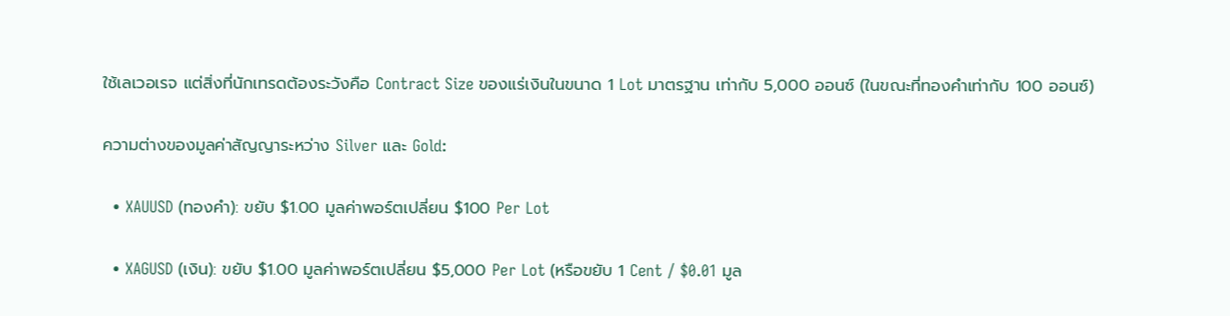ใช้เลเวอเรจ แต่สิ่งที่นักเทรดต้องระวังคือ Contract Size ของแร่เงินในขนาด 1 Lot มาตรฐาน เท่ากับ 5,000 ออนซ์ (ในขณะที่ทองคำเท่ากับ 100 ออนซ์)

ความต่างของมูลค่าสัญญาระหว่าง Silver และ Gold:

  • XAUUSD (ทองคำ): ขยับ $1.00 มูลค่าพอร์ตเปลี่ยน $100 Per Lot

  • XAGUSD (เงิน): ขยับ $1.00 มูลค่าพอร์ตเปลี่ยน $5,000 Per Lot (หรือขยับ 1 Cent / $0.01 มูล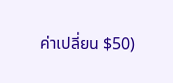ค่าเปลี่ยน $50)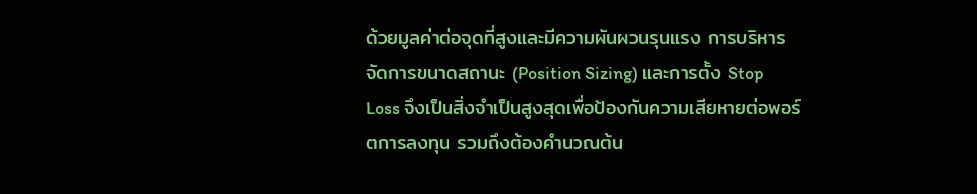ด้วยมูลค่าต่อจุดที่สูงและมีความผันผวนรุนแรง การบริหารจัดการขนาดสถานะ (Position Sizing) และการตั้ง Stop Loss จึงเป็นสิ่งจำเป็นสูงสุดเพื่อป้องกันความเสียหายต่อพอร์ตการลงทุน รวมถึงต้องคำนวณต้น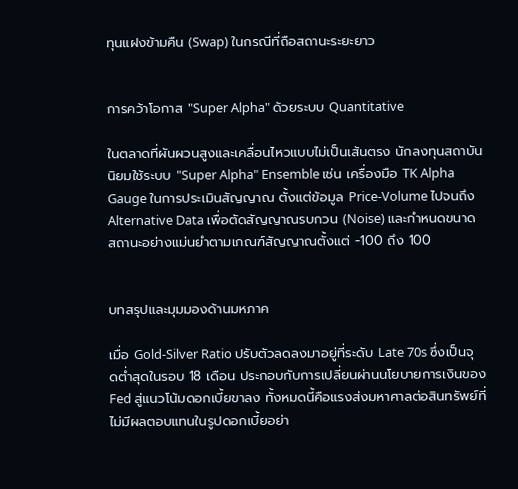ทุนแฝงข้ามคืน (Swap) ในกรณีที่ถือสถานะระยะยาว


การคว้าโอกาส "Super Alpha" ด้วยระบบ Quantitative

ในตลาดที่ผันผวนสูงและเคลื่อนไหวแบบไม่เป็นเส้นตรง นักลงทุนสถาบันนิยมใช้ระบบ "Super Alpha" Ensemble เช่น เครื่องมือ TK Alpha Gauge ในการประเมินสัญญาณ ตั้งแต่ข้อมูล Price-Volume ไปจนถึง Alternative Data เพื่อตัดสัญญาณรบกวน (Noise) และกำหนดขนาดสถานะอย่างแม่นยำตามเกณฑ์สัญญาณตั้งแต่ -100 ถึง 100


บทสรุปและมุมมองด้านมหภาค

เมื่อ Gold-Silver Ratio ปรับตัวลดลงมาอยู่ที่ระดับ Late 70s ซึ่งเป็นจุดต่ำสุดในรอบ 18 เดือน ประกอบกับการเปลี่ยนผ่านนโยบายการเงินของ Fed สู่แนวโน้มดอกเบี้ยขาลง ทั้งหมดนี้คือแรงส่งมหาศาลต่อสินทรัพย์ที่ไม่มีผลตอบแทนในรูปดอกเบี้ยอย่า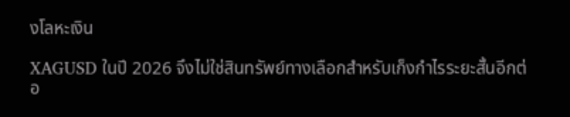งโลหะเงิน

XAGUSD ในปี 2026 จึงไม่ใช่สินทรัพย์ทางเลือกสำหรับเก็งกำไรระยะสั้นอีกต่อ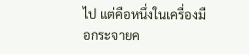ไป แต่คือหนึ่งในเครื่องมือกระจายค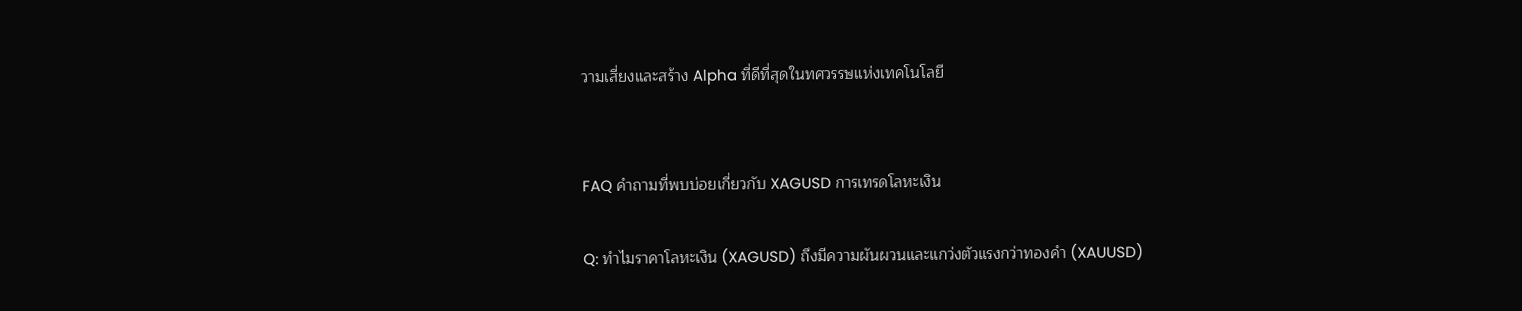วามเสี่ยงและสร้าง Alpha ที่ดีที่สุดในทศวรรษแห่งเทคโนโลยี


FAQ คำถามที่พบบ่อยเกี่ยวกับ XAGUSD การเทรดโลหะเงิน

Q: ทำไมราคาโลหะเงิน (XAGUSD) ถึงมีความผันผวนและแกว่งตัวแรงกว่าทองคำ (XAUUSD)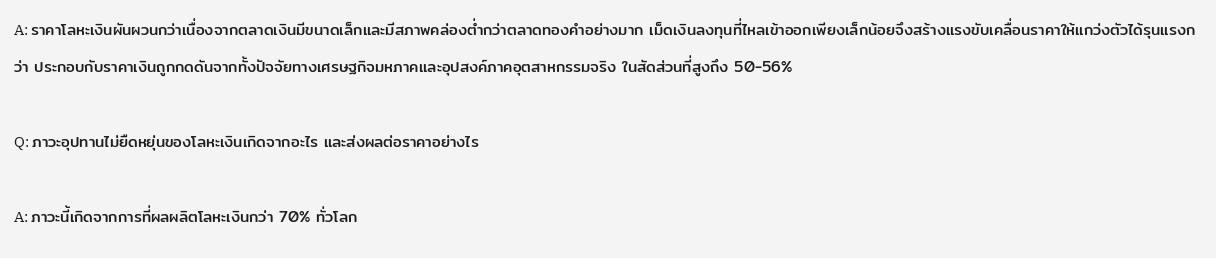A: ราคาโลหะเงินผันผวนกว่าเนื่องจากตลาดเงินมีขนาดเล็กและมีสภาพคล่องต่ำกว่าตลาดทองคำอย่างมาก เม็ดเงินลงทุนที่ไหลเข้าออกเพียงเล็กน้อยจึงสร้างแรงขับเคลื่อนราคาให้แกว่งตัวได้รุนแรงกว่า ประกอบกับราคาเงินถูกกดดันจากทั้งปัจจัยทางเศรษฐกิจมหภาคและอุปสงค์ภาคอุตสาหกรรมจริง ในสัดส่วนที่สูงถึง 50-56%

Q: ภาวะอุปทานไม่ยืดหยุ่นของโลหะเงินเกิดจากอะไร และส่งผลต่อราคาอย่างไร

A: ภาวะนี้เกิดจากการที่ผลผลิตโลหะเงินกว่า 70% ทั่วโลก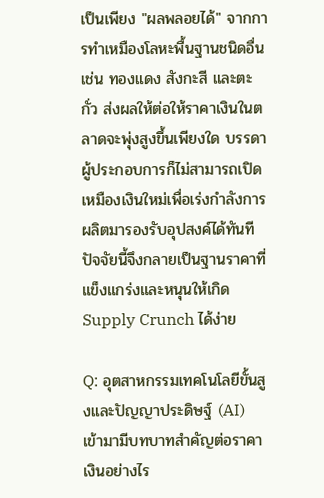เป็นเพียง "ผลพลอยได้" จากการทำเหมืองโลหะพื้นฐานชนิดอื่น เช่น ทองแดง สังกะสี และตะกั่ว ส่งผลให้ต่อให้ราคาเงินในตลาดจะพุ่งสูงขึ้นเพียงใด บรรดาผู้ประกอบการก็ไม่สามารถเปิดเหมืองเงินใหม่เพื่อเร่งกำลังการผลิตมารองรับอุปสงค์ได้ทันที ปัจจัยนี้จึงกลายเป็นฐานราคาที่แข็งแกร่งและหนุนให้เกิด Supply Crunch ได้ง่าย

Q: อุตสาหกรรมเทคโนโลยีขั้นสูงและปัญญาประดิษฐ์ (AI) เข้ามามีบทบาทสำคัญต่อราคาเงินอย่างไร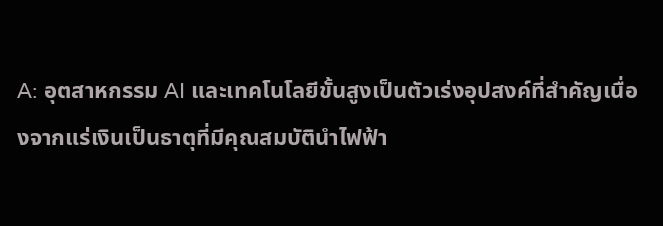A: อุตสาหกรรม AI และเทคโนโลยีขั้นสูงเป็นตัวเร่งอุปสงค์ที่สำคัญเนื่องจากแร่เงินเป็นธาตุที่มีคุณสมบัตินำไฟฟ้า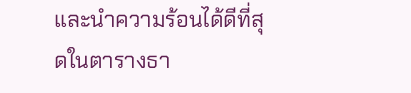และนำความร้อนได้ดีที่สุดในตารางธา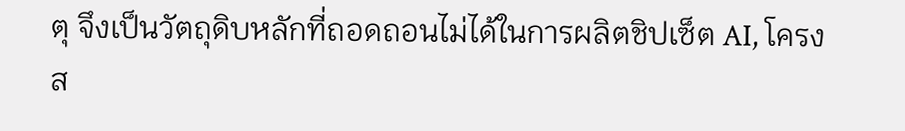ตุ จึงเป็นวัตถุดิบหลักที่ถอดถอนไม่ได้ในการผลิตชิปเซ็ต AI, โครงส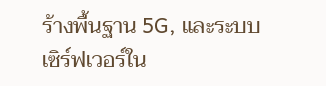ร้างพื้นฐาน 5G, และระบบเซิร์ฟเวอร์ใน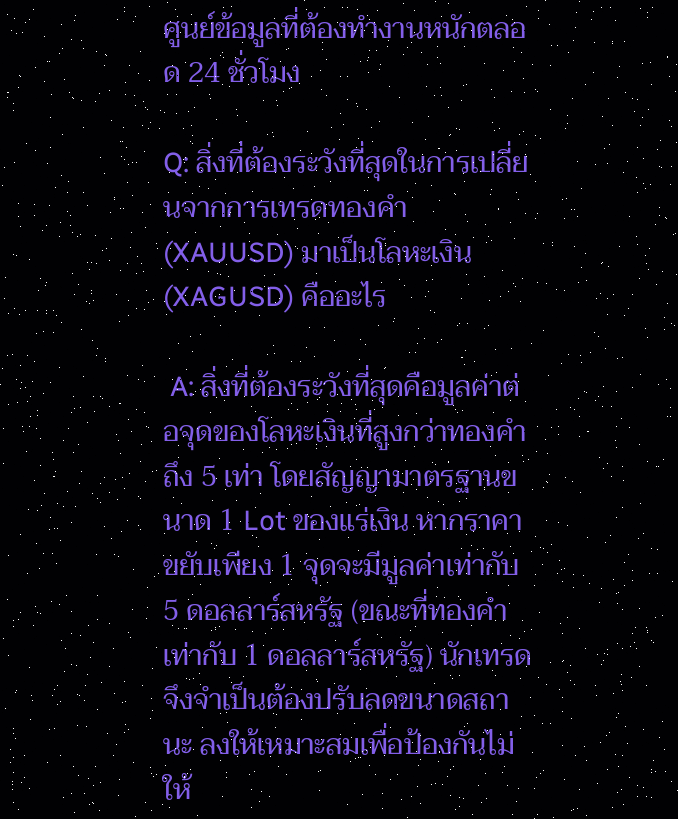ศูนย์ข้อมูลที่ต้องทำงานหนักตลอด 24 ชั่วโมง

Q: สิ่งที่ต้องระวังที่สุดในการเปลี่ยนจากการเทรดทองคำ (XAUUSD) มาเป็นโลหะเงิน (XAGUSD) คืออะไร

 A: สิ่งที่ต้องระวังที่สุดคือมูลค่าต่อจุดของโลหะเงินที่สูงกว่าทองคำถึง 5 เท่า โดยสัญญามาตรฐานขนาด 1 Lot ของแร่เงิน หากราคาขยับเพียง 1 จุดจะมีมูลค่าเท่ากับ 5 ดอลลาร์สหรัฐ (ขณะที่ทองคำเท่ากับ 1 ดอลลาร์สหรัฐ) นักเทรดจึงจำเป็นต้องปรับลดขนาดสถานะ ลงให้เหมาะสมเพื่อป้องกันไม่ให้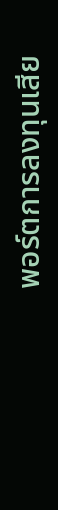พอร์ตการลงทุนเสีย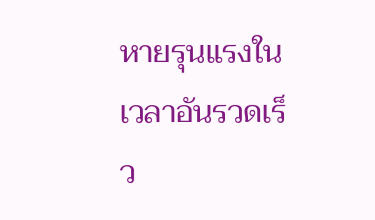หายรุนแรงในเวลาอันรวดเร็ว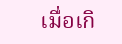เมื่อเกิ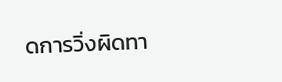ดการวิ่งผิดทา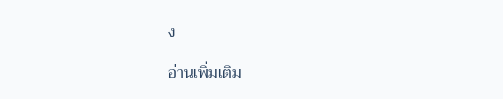ง

อ่านเพิ่มเติม